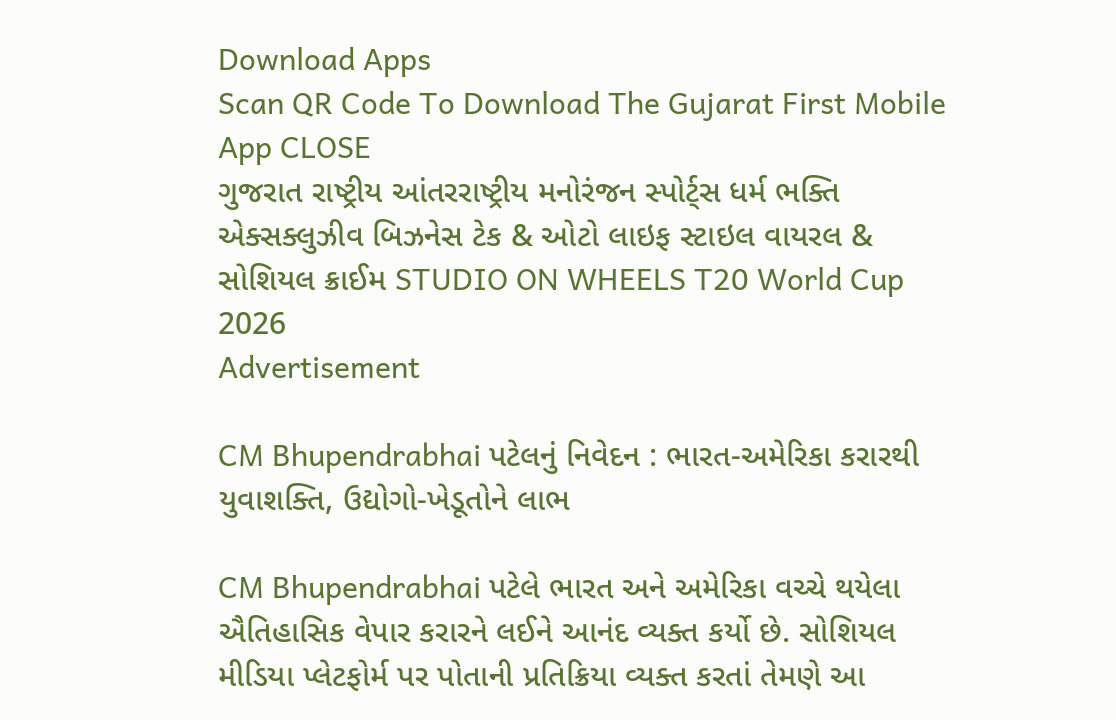Download Apps
Scan QR Code To Download The Gujarat First Mobile App CLOSE
ગુજરાત રાષ્ટ્રીય આંતરરાષ્ટ્રીય મનોરંજન સ્પોર્ટ્સ ધર્મ ભક્તિ એક્સક્લુઝીવ બિઝનેસ ટેક & ઓટો લાઇફ સ્ટાઇલ વાયરલ & સોશિયલ ક્રાઈમ STUDIO ON WHEELS T20 World Cup 2026
Advertisement

CM Bhupendrabhai પટેલનું નિવેદન : ભારત-અમેરિકા કરારથી યુવાશક્તિ, ઉદ્યોગો-ખેડૂતોને લાભ

CM Bhupendrabhai પટેલે ભારત અને અમેરિકા વચ્ચે થયેલા ઐતિહાસિક વેપાર કરારને લઈને આનંદ વ્યક્ત કર્યો છે. સોશિયલ મીડિયા પ્લેટફોર્મ પર પોતાની પ્રતિક્રિયા વ્યક્ત કરતાં તેમણે આ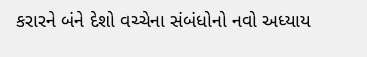કરારને બંને દેશો વચ્ચેના સંબંધોનો નવો અધ્યાય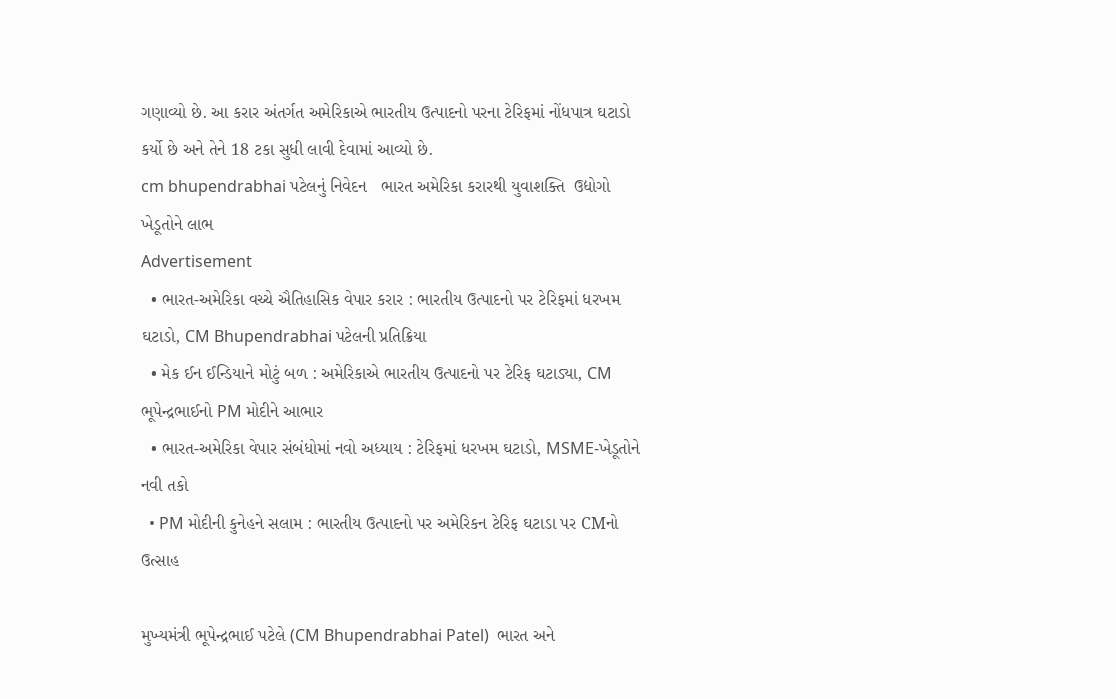ગણાવ્યો છે. આ કરાર અંતર્ગત અમેરિકાએ ભારતીય ઉત્પાદનો પરના ટેરિફમાં નોંધપાત્ર ઘટાડો કર્યો છે અને તેને 18 ટકા સુધી લાવી દેવામાં આવ્યો છે.
cm bhupendrabhai પટેલનું નિવેદન   ભારત અમેરિકા કરારથી યુવાશક્તિ  ઉદ્યોગો ખેડૂતોને લાભ
Advertisement
  • ભારત-અમેરિકા વચ્ચે ઐતિહાસિક વેપાર કરાર : ભારતીય ઉત્પાદનો પર ટેરિફમાં ધરખમ ઘટાડો, CM Bhupendrabhai પટેલની પ્રતિક્રિયા
  • મેક ઈન ઈન્ડિયાને મોટું બળ : અમેરિકાએ ભારતીય ઉત્પાદનો પર ટેરિફ ઘટાડ્યા, CM ભૂપેન્દ્રભાઈનો PM મોદીને આભાર
  • ભારત-અમેરિકા વેપાર સંબંધોમાં નવો અધ્યાય : ટેરિફમાં ધરખમ ઘટાડો, MSME-ખેડૂતોને નવી તકો
  • PM મોદીની કુનેહને સલામ : ભારતીય ઉત્પાદનો પર અમેરિકન ટેરિફ ઘટાડા પર CMનો ઉત્સાહ

મુખ્યમંત્રી ભૂપેન્દ્રભાઈ પટેલે (CM Bhupendrabhai Patel)  ભારત અને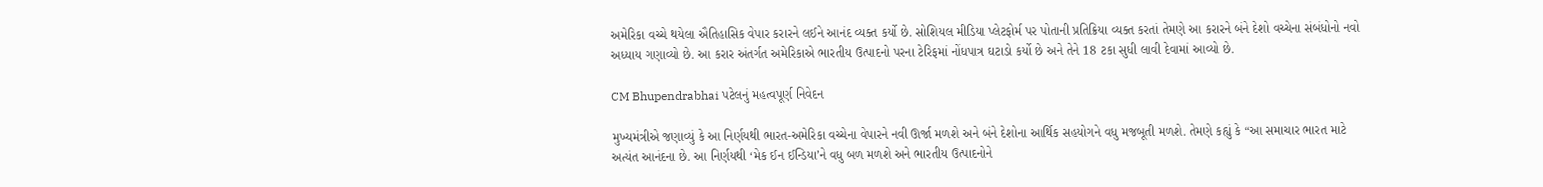અમેરિકા વચ્ચે થયેલા ઐતિહાસિક વેપાર કરારને લઈને આનંદ વ્યક્ત કર્યો છે. સોશિયલ મીડિયા પ્લેટફોર્મ પર પોતાની પ્રતિક્રિયા વ્યક્ત કરતાં તેમણે આ કરારને બંને દેશો વચ્ચેના સંબંધોનો નવો અધ્યાય ગણાવ્યો છે. આ કરાર અંતર્ગત અમેરિકાએ ભારતીય ઉત્પાદનો પરના ટેરિફમાં નોંધપાત્ર ઘટાડો કર્યો છે અને તેને 18 ટકા સુધી લાવી દેવામાં આવ્યો છે.

CM Bhupendrabhai પટેલનું મહત્વપૂર્ણ નિવેદન

મુખ્યમંત્રીએ જણાવ્યું કે આ નિર્ણયથી ભારત-અમેરિકા વચ્ચેના વેપારને નવી ઊર્જા મળશે અને બંને દેશોના આર્થિક સહયોગને વધુ મજબૂતી મળશે. તેમણે કહ્યું કે “આ સમાચાર ભારત માટે અત્યંત આનંદના છે. આ નિર્ણયથી ‘મેક ઈન ઈન્ડિયા’ને વધુ બળ મળશે અને ભારતીય ઉત્પાદનોને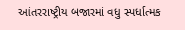આંતરરાષ્ટ્રીય બજારમાં વધુ સ્પર્ધાત્મક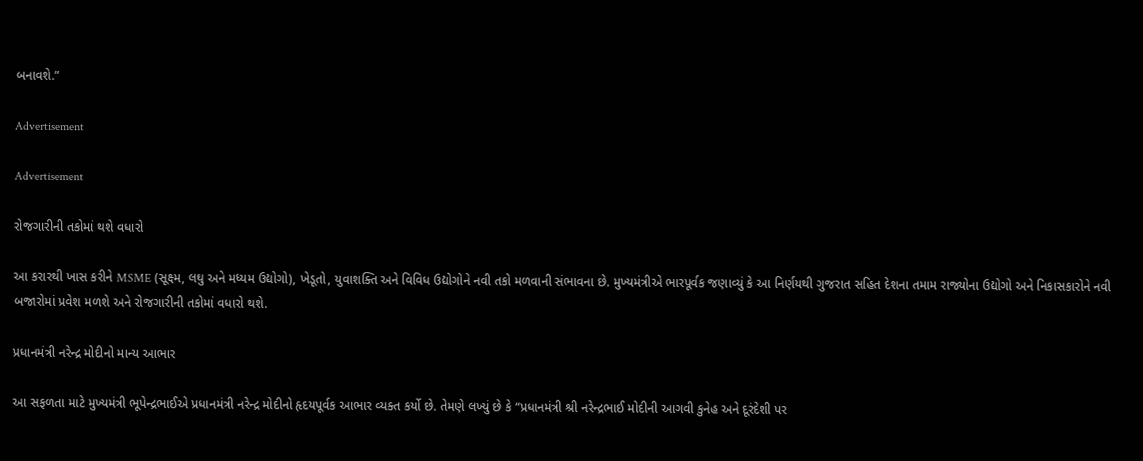બનાવશે.”

Advertisement

Advertisement

રોજગારીની તકોમાં થશે વધારો

આ કરારથી ખાસ કરીને MSME (સૂક્ષ્મ, લઘુ અને મધ્યમ ઉદ્યોગો), ખેડૂતો, યુવાશક્તિ અને વિવિધ ઉદ્યોગોને નવી તકો મળવાની સંભાવના છે. મુખ્યમંત્રીએ ભારપૂર્વક જણાવ્યું કે આ નિર્ણયથી ગુજરાત સહિત દેશના તમામ રાજ્યોના ઉદ્યોગો અને નિકાસકારોને નવી બજારોમાં પ્રવેશ મળશે અને રોજગારીની તકોમાં વધારો થશે.

પ્રધાનમંત્રી નરેન્દ્ર મોદીનો માન્ય આભાર

આ સફળતા માટે મુખ્યમંત્રી ભૂપેન્દ્રભાઈએ પ્રધાનમંત્રી નરેન્દ્ર મોદીનો હૃદયપૂર્વક આભાર વ્યક્ત કર્યો છે. તેમણે લખ્યું છે કે “પ્રધાનમંત્રી શ્રી નરેન્દ્રભાઈ મોદીની આગવી કુનેહ અને દૂરંદેશી પર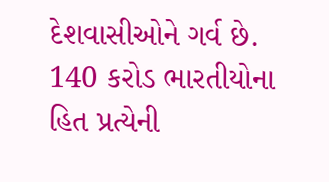દેશવાસીઓને ગર્વ છે. 140 કરોડ ભારતીયોના હિત પ્રત્યેની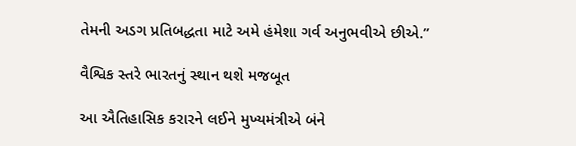તેમની અડગ પ્રતિબદ્ધતા માટે અમે હંમેશા ગર્વ અનુભવીએ છીએ.”

વૈશ્વિક સ્તરે ભારતનું સ્થાન થશે મજબૂત

આ ઐતિહાસિક કરારને લઈને મુખ્યમંત્રીએ બંને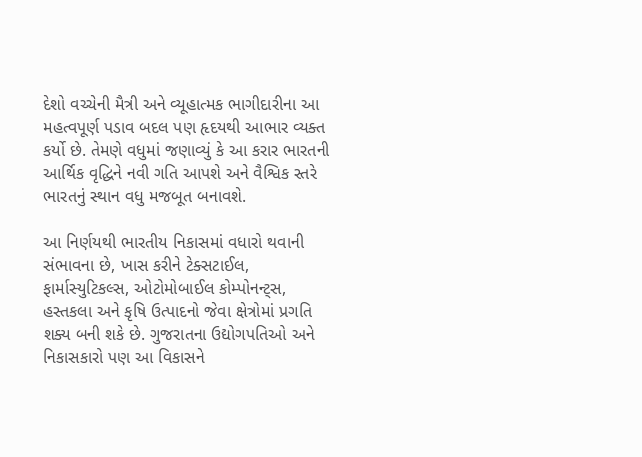દેશો વચ્ચેની મૈત્રી અને વ્યૂહાત્મક ભાગીદારીના આ મહત્વપૂર્ણ પડાવ બદલ પણ હૃદયથી આભાર વ્યક્ત કર્યો છે. તેમણે વધુમાં જણાવ્યું કે આ કરાર ભારતની આર્થિક વૃદ્ધિને નવી ગતિ આપશે અને વૈશ્વિક સ્તરે ભારતનું સ્થાન વધુ મજબૂત બનાવશે.

આ નિર્ણયથી ભારતીય નિકાસમાં વધારો થવાની સંભાવના છે, ખાસ કરીને ટેક્સટાઈલ, ફાર્માસ્યુટિકલ્સ, ઓટોમોબાઈલ કોમ્પોનન્ટ્સ, હસ્તકલા અને કૃષિ ઉત્પાદનો જેવા ક્ષેત્રોમાં પ્રગતિ શક્ય બની શકે છે. ગુજરાતના ઉદ્યોગપતિઓ અને નિકાસકારો પણ આ વિકાસને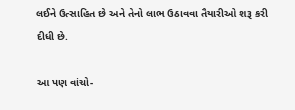લઈને ઉત્સાહિત છે અને તેનો લાભ ઉઠાવવા તૈયારીઓ શરૂ કરી દીધી છે.

આ પણ વાંચો-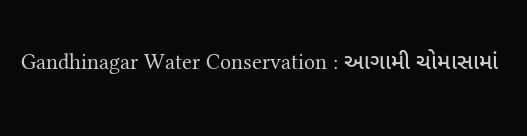Gandhinagar Water Conservation : આગામી ચોમાસામાં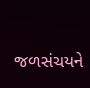જળસંચયને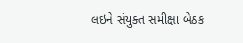લઇને સંયુક્ત સમીક્ષા બેઠક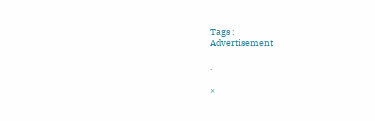Tags :
Advertisement

.

×